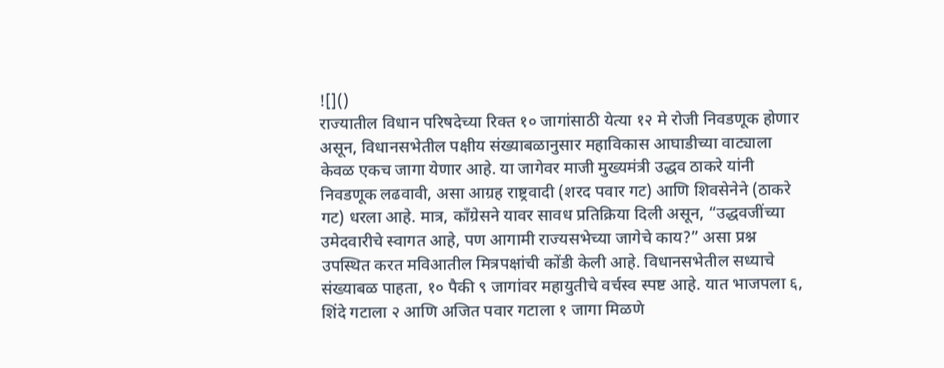![]()
राज्यातील विधान परिषदेच्या रिक्त १० जागांसाठी येत्या १२ मे रोजी निवडणूक होणार असून, विधानसभेतील पक्षीय संख्याबळानुसार महाविकास आघाडीच्या वाट्याला केवळ एकच जागा येणार आहे. या जागेवर माजी मुख्यमंत्री उद्धव ठाकरे यांनी निवडणूक लढवावी, असा आग्रह राष्ट्रवादी (शरद पवार गट) आणि शिवसेनेने (ठाकरे गट) धरला आहे. मात्र, काँग्रेसने यावर सावध प्रतिक्रिया दिली असून, “उद्धवजींच्या उमेदवारीचे स्वागत आहे, पण आगामी राज्यसभेच्या जागेचे काय?” असा प्रश्न उपस्थित करत मविआतील मित्रपक्षांची कोंडी केली आहे. विधानसभेतील सध्याचे संख्याबळ पाहता, १० पैकी ९ जागांवर महायुतीचे वर्चस्व स्पष्ट आहे. यात भाजपला ६, शिंदे गटाला २ आणि अजित पवार गटाला १ जागा मिळणे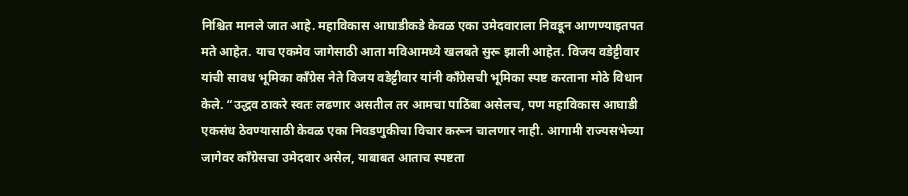निश्चित मानले जात आहे. महाविकास आघाडीकडे केवळ एका उमेदवाराला निवडून आणण्याइतपत मते आहेत. याच एकमेव जागेसाठी आता मविआमध्ये खलबते सुरू झाली आहेत. विजय वडेट्टीवार यांची सावध भूमिका काँग्रेस नेते विजय वडेट्टीवार यांनी काँग्रेसची भूमिका स्पष्ट करताना मोठे विधान केले. “उद्धव ठाकरे स्वतः लढणार असतील तर आमचा पाठिंबा असेलच, पण महाविकास आघाडी एकसंध ठेवण्यासाठी केवळ एका निवडणुकीचा विचार करून चालणार नाही. आगामी राज्यसभेच्या जागेवर काँग्रेसचा उमेदवार असेल, याबाबत आताच स्पष्टता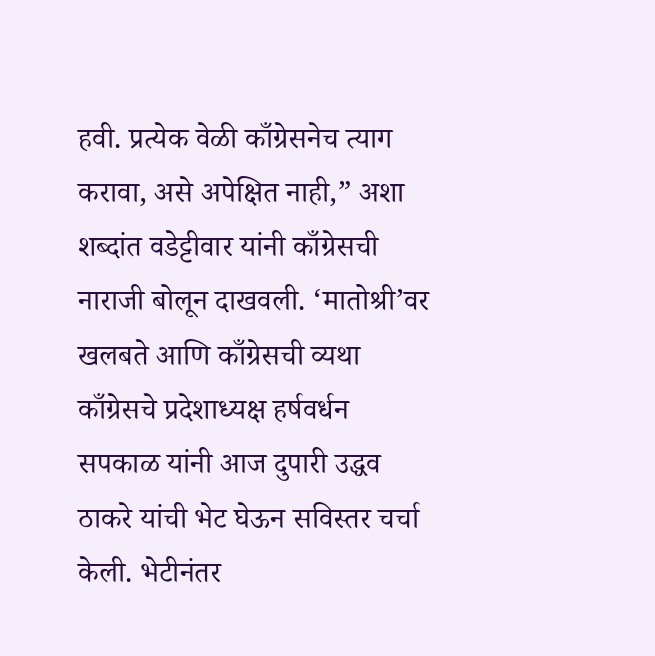हवी. प्रत्येक वेळी काँग्रेसनेच त्याग करावा, असे अपेक्षित नाही,” अशा शब्दांत वडेट्टीवार यांनी काँग्रेसची नाराजी बोलून दाखवली. ‘मातोश्री’वर खलबते आणि काँग्रेसची व्यथा काँग्रेसचे प्रदेशाध्यक्ष हर्षवर्धन सपकाळ यांनी आज दुपारी उद्धव ठाकरे यांची भेट घेऊन सविस्तर चर्चा केली. भेटीनंतर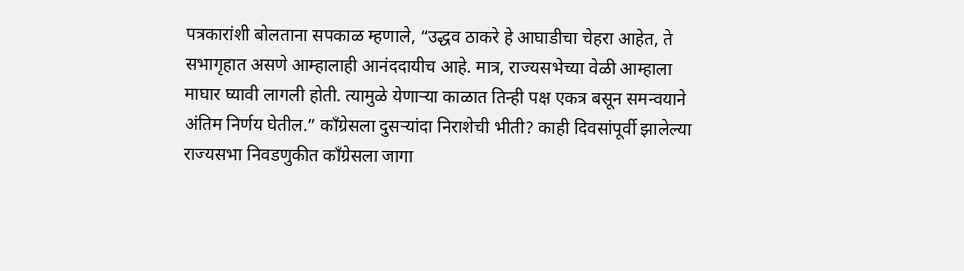पत्रकारांशी बोलताना सपकाळ म्हणाले, “उद्धव ठाकरे हे आघाडीचा चेहरा आहेत, ते सभागृहात असणे आम्हालाही आनंददायीच आहे. मात्र, राज्यसभेच्या वेळी आम्हाला माघार घ्यावी लागली होती. त्यामुळे येणाऱ्या काळात तिन्ही पक्ष एकत्र बसून समन्वयाने अंतिम निर्णय घेतील.” काँग्रेसला दुसऱ्यांदा निराशेची भीती? काही दिवसांपूर्वी झालेल्या राज्यसभा निवडणुकीत काँग्रेसला जागा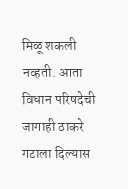मिळू शकली नव्हती. आता विधान परिषदेची जागाही ठाकरे गटाला दिल्यास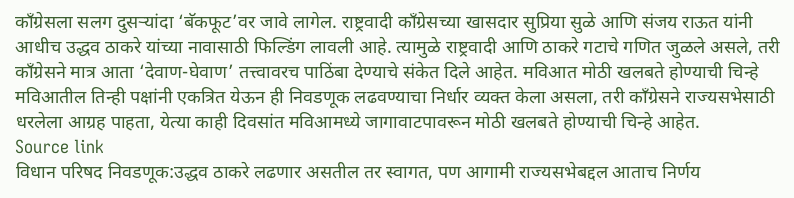काँग्रेसला सलग दुसऱ्यांदा ‘बॅकफूट’वर जावे लागेल. राष्ट्रवादी काँग्रेसच्या खासदार सुप्रिया सुळे आणि संजय राऊत यांनी आधीच उद्धव ठाकरे यांच्या नावासाठी फिल्डिंग लावली आहे. त्यामुळे राष्ट्रवादी आणि ठाकरे गटाचे गणित जुळले असले, तरी काँग्रेसने मात्र आता ‘देवाण-घेवाण’ तत्त्वावरच पाठिंबा देण्याचे संकेत दिले आहेत. मविआत मोठी खलबते होण्याची चिन्हे मविआतील तिन्ही पक्षांनी एकत्रित येऊन ही निवडणूक लढवण्याचा निर्धार व्यक्त केला असला, तरी काँग्रेसने राज्यसभेसाठी धरलेला आग्रह पाहता, येत्या काही दिवसांत मविआमध्ये जागावाटपावरून मोठी खलबते होण्याची चिन्हे आहेत.
Source link
विधान परिषद निवडणूक:उद्धव ठाकरे लढणार असतील तर स्वागत, पण आगामी राज्यसभेबद्दल आताच निर्णय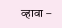व्हावा –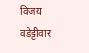विजय वडेट्टीवार